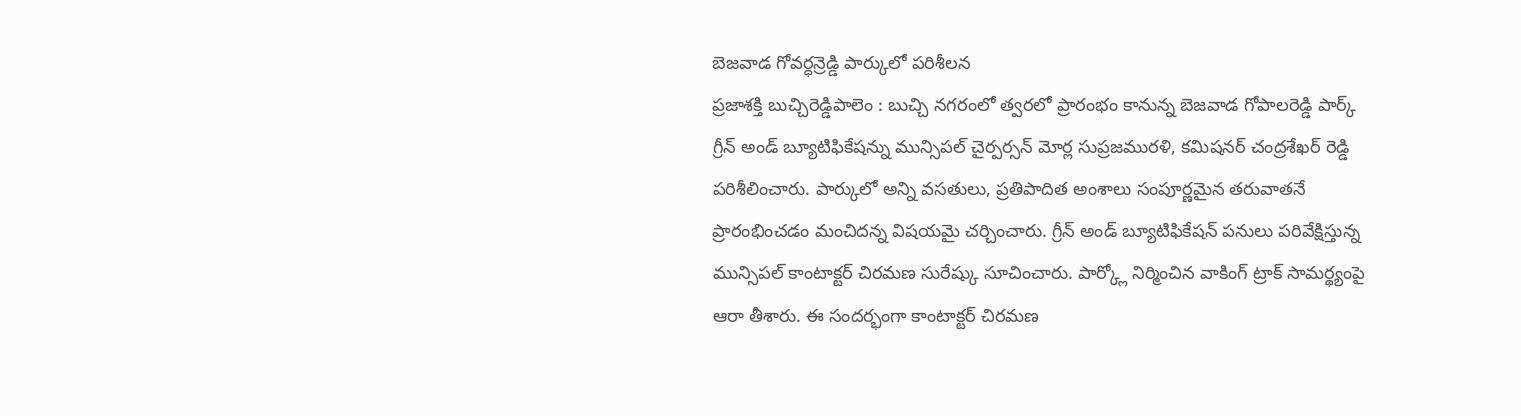బెజవాడ గోవర్ధన్రెడ్డి పార్కులో పరిశీలన
ప్రజాశక్తి బుచ్చిరెడ్డిపాలెం : బుచ్చి నగరంలో త్వరలో ప్రారంభం కానున్న బెజవాడ గోపాలరెడ్డి పార్క్ గ్రీన్ అండ్ బ్యూటిఫికేషన్ను మున్సిపల్ చైర్పర్సన్ మోర్ల సుప్రజమురళి, కమిషనర్ చంద్రశేఖర్ రెడ్డి పరిశీలించారు. పార్కులో అన్ని వసతులు, ప్రతిపాదిత అంశాలు సంపూర్ణమైన తరువాతనే ప్రారంభించడం మంచిదన్న విషయమై చర్చించారు. గ్రీన్ అండ్ బ్యూటిఫికేషన్ పనులు పరివేక్షిస్తున్న మున్సిపల్ కాంటాక్టర్ చిరమణ సురేష్కు సూచించారు. పార్క్లో నిర్మించిన వాకింగ్ ట్రాక్ సామర్థ్యంపై ఆరా తీశారు. ఈ సందర్భంగా కాంటాక్టర్ చిరమణ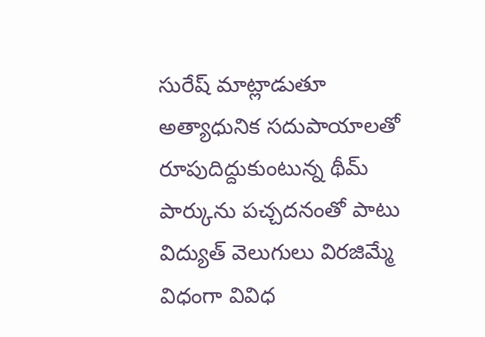సురేష్ మాట్లాడుతూ అత్యాధునిక సదుపాయాలతో రూపుదిద్దుకుంటున్న థీమ్ పార్కును పచ్చదనంతో పాటు విద్యుత్ వెలుగులు విరజిమ్మే విధంగా వివిధ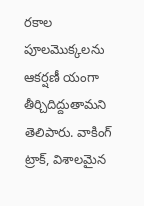రకాల పూలమొక్కలను ఆకర్షణీ యంగా తీర్చిదిద్దుతామని తెలిపారు. వాకింగ్ ట్రాక్, విశాలమైన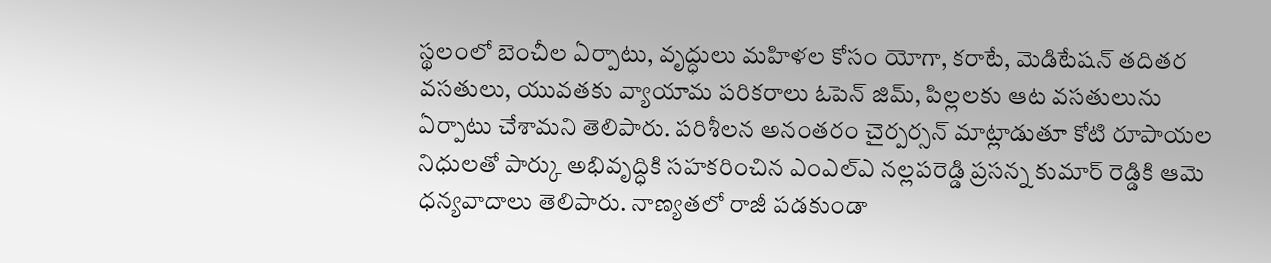స్థలంలో బెంచీల ఏర్పాటు, వృద్ధులు మహిళల కోసం యోగా, కరాటే, మెడిటేషన్ తదితర వసతులు, యువతకు వ్యాయామ పరికరాలు ఓపెన్ జిమ్, పిల్లలకు ఆట వసతులును ఏర్పాటు చేశామని తెలిపారు. పరిశీలన అనంతరం చైర్పర్సన్ మాట్లాడుతూ కోటి రూపాయల నిధులతో పార్కు అభివృద్ధికి సహకరించిన ఎంఎల్ఎ నల్లపరెడ్డి ప్రసన్న కుమార్ రెడ్డికి ఆమె ధన్యవాదాలు తెలిపారు. నాణ్యతలో రాజీ పడకుండా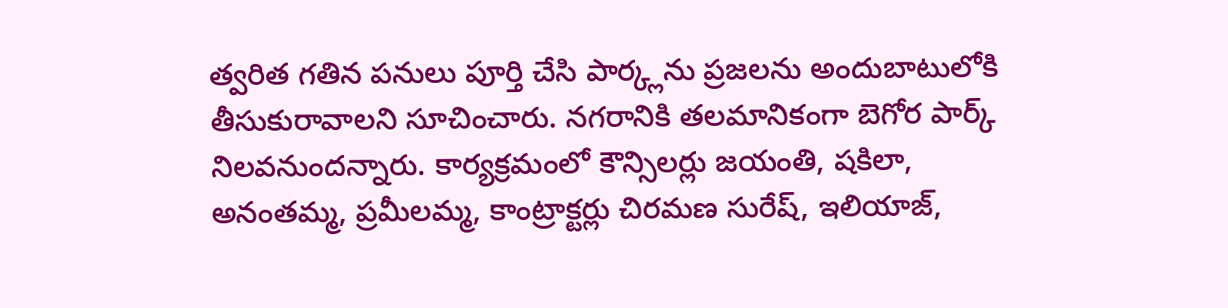త్వరిత గతిన పనులు పూర్తి చేసి పార్క్లను ప్రజలను అందుబాటులోకి తీసుకురావాలని సూచించారు. నగరానికి తలమానికంగా బెగోర పార్క్ నిలవనుందన్నారు. కార్యక్రమంలో కౌన్సిలర్లు జయంతి, షకిలా, అనంతమ్మ, ప్రమీలమ్మ, కాంట్రాక్టర్లు చిరమణ సురేష్, ఇలియాజ్,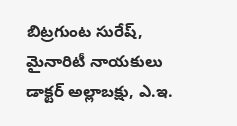బిట్రగుంట సురేష్, మైనారిటీ నాయకులు డాక్టర్ అల్లాబక్షు, ఎ.ఇ.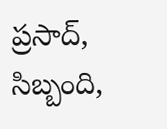ప్రసాద్, సిబ్బంది,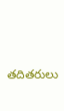తదితరులు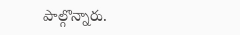పాల్గొన్నారు.